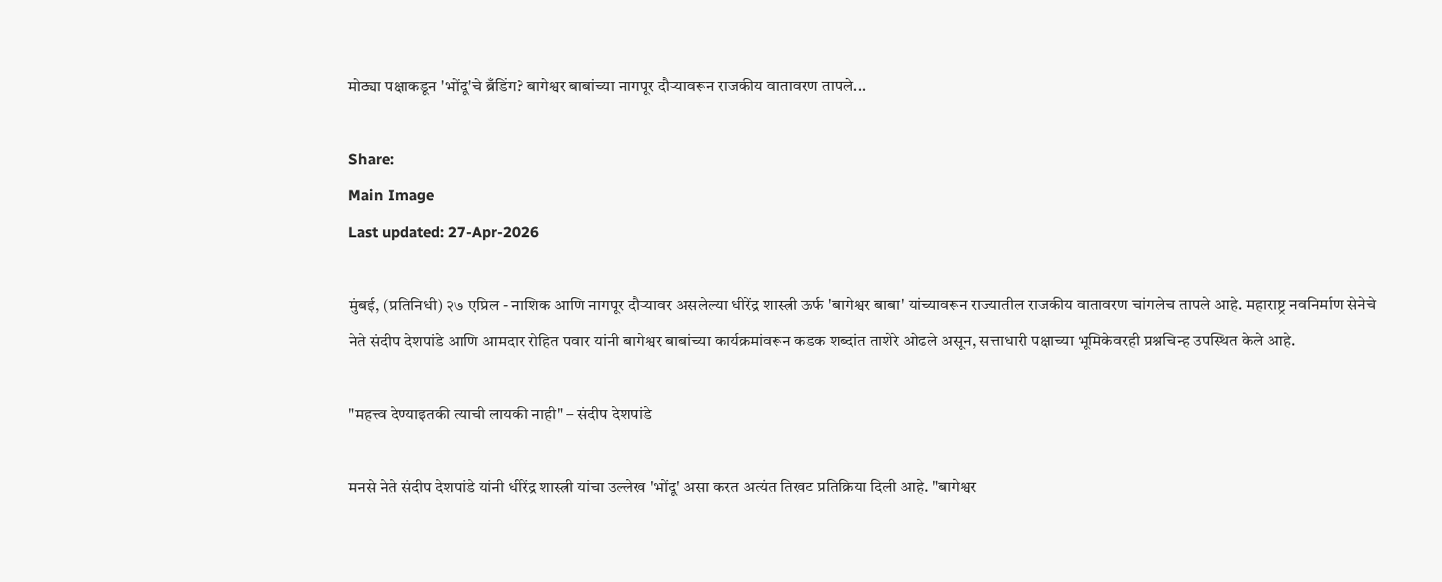मोठ्या पक्षाकडून 'भोंदू'चे ब्रँडिंग? बागेश्वर बाबांच्या नागपूर दौऱ्यावरून राजकीय वातावरण तापले...

Share:
Main Image
Last updated: 27-Apr-2026

मुंबई, (प्रतिनिधी) २७ एप्रिल - नाशिक आणि नागपूर दौऱ्यावर असलेल्या धीरेंद्र शास्त्री ऊर्फ 'बागेश्वर बाबा' यांच्यावरून राज्यातील राजकीय वातावरण चांगलेच तापले आहे. महाराष्ट्र नवनिर्माण सेनेचे नेते संदीप देशपांडे आणि आमदार रोहित पवार यांनी बागेश्वर बाबांच्या कार्यक्रमांवरून कडक शब्दांत ताशेरे ओढले असून, सत्ताधारी पक्षाच्या भूमिकेवरही प्रश्नचिन्ह उपस्थित केले आहे.

"महत्त्व देण्याइतकी त्याची लायकी नाही" – संदीप देशपांडे

मनसे नेते संदीप देशपांडे यांनी धीरेंद्र शास्त्री यांचा उल्लेख 'भोंदू' असा करत अत्यंत तिखट प्रतिक्रिया दिली आहे. "बागेश्वर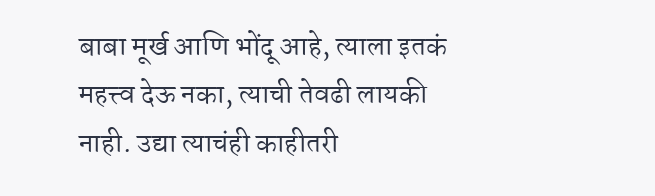बाबा मूर्ख आणि भोंदू आहे, त्याला इतकं महत्त्व देऊ नका, त्याची तेवढी लायकी नाही. उद्या त्याचंही काहीतरी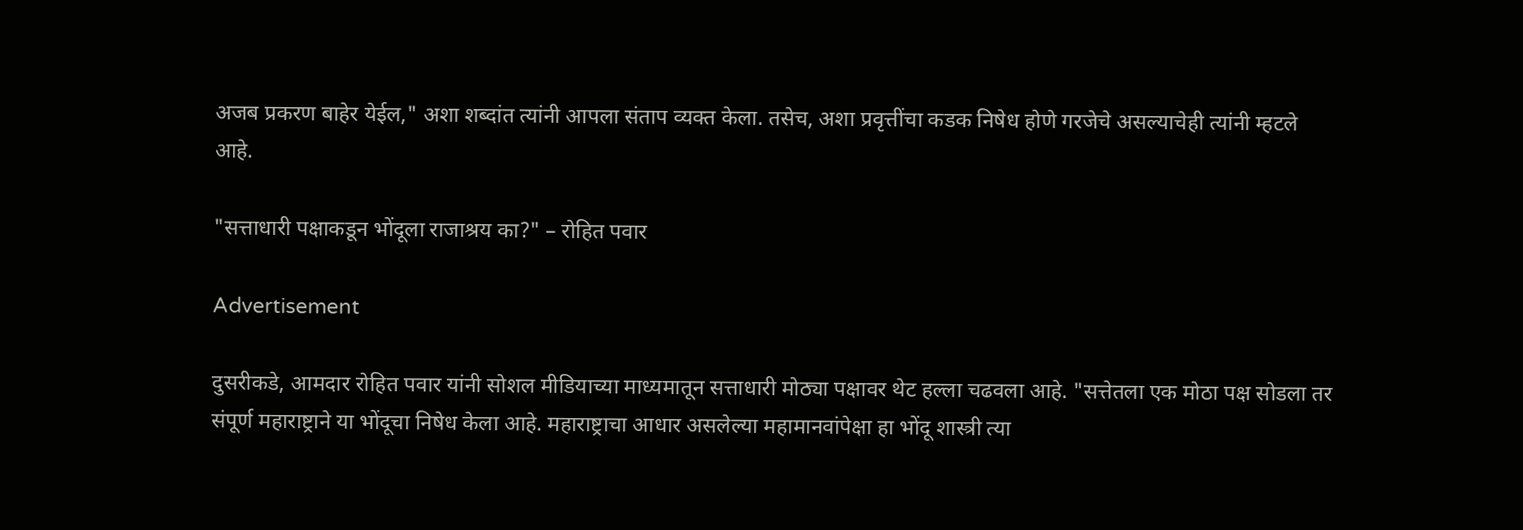अजब प्रकरण बाहेर येईल," अशा शब्दांत त्यांनी आपला संताप व्यक्त केला. तसेच, अशा प्रवृत्तींचा कडक निषेध होणे गरजेचे असल्याचेही त्यांनी म्हटले आहे.

"सत्ताधारी पक्षाकडून भोंदूला राजाश्रय का?" – रोहित पवार

Advertisement

दुसरीकडे, आमदार रोहित पवार यांनी सोशल मीडियाच्या माध्यमातून सत्ताधारी मोठ्या पक्षावर थेट हल्ला चढवला आहे. "सत्तेतला एक मोठा पक्ष सोडला तर संपूर्ण महाराष्ट्राने या भोंदूचा निषेध केला आहे. महाराष्ट्राचा आधार असलेल्या महामानवांपेक्षा हा भोंदू शास्त्री त्या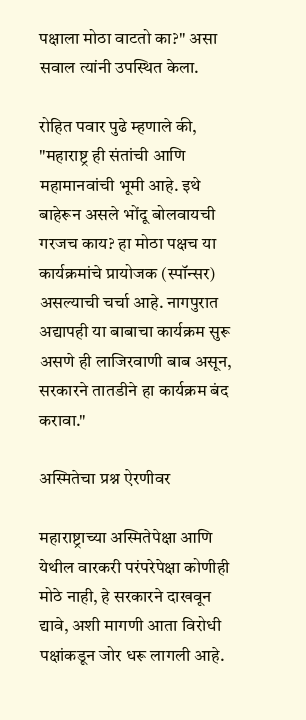पक्षाला मोठा वाटतो का?" असा सवाल त्यांनी उपस्थित केला.

रोहित पवार पुढे म्हणाले की, "महाराष्ट्र ही संतांची आणि महामानवांची भूमी आहे. इथे बाहेरून असले भोंदू बोलवायची गरजच काय? हा मोठा पक्षच या कार्यक्रमांचे प्रायोजक (स्पॉन्सर) असल्याची चर्चा आहे. नागपुरात अद्यापही या बाबाचा कार्यक्रम सुरू असणे ही लाजिरवाणी बाब असून, सरकारने तातडीने हा कार्यक्रम बंद करावा."

अस्मितेचा प्रश्न ऐरणीवर

महाराष्ट्राच्या अस्मितेपेक्षा आणि येथील वारकरी परंपरेपेक्षा कोणीही मोठे नाही, हे सरकारने दाखवून द्यावे, अशी मागणी आता विरोधी पक्षांकडून जोर धरू लागली आहे.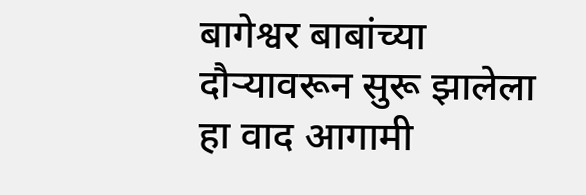बागेश्वर बाबांच्या दौऱ्यावरून सुरू झालेला हा वाद आगामी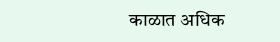काळात अधिक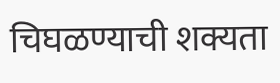चिघळण्याची शक्यता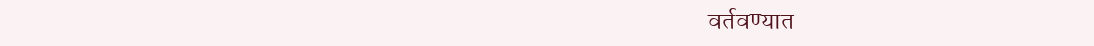वर्तवण्यात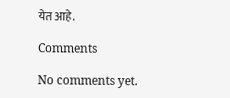येत आहे.

Comments

No comments yet.